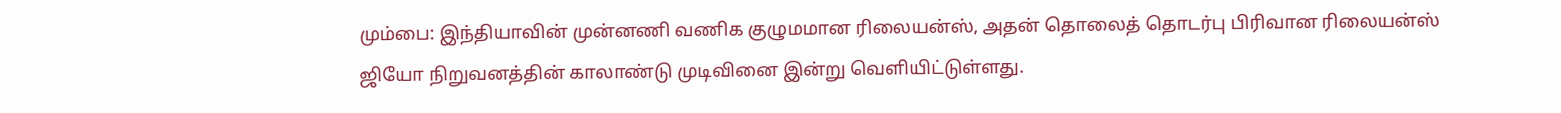மும்பை: இந்தியாவின் முன்னணி வணிக குழுமமான ரிலையன்ஸ், அதன் தொலைத் தொடர்பு பிரிவான ரிலையன்ஸ் ஜியோ நிறுவனத்தின் காலாண்டு முடிவினை இன்று வெளியிட்டுள்ளது.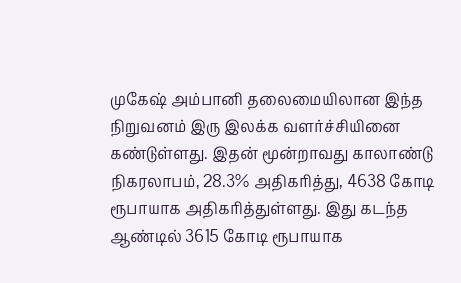முகேஷ் அம்பானி தலைமையிலான இந்த நிறுவனம் இரு இலக்க வளர்ச்சியினை கண்டுள்ளது. இதன் மூன்றாவது காலாண்டு நிகரலாபம், 28.3% அதிகரித்து, 4638 கோடி ரூபாயாக அதிகரித்துள்ளது. இது கடந்த ஆண்டில் 3615 கோடி ரூபாயாக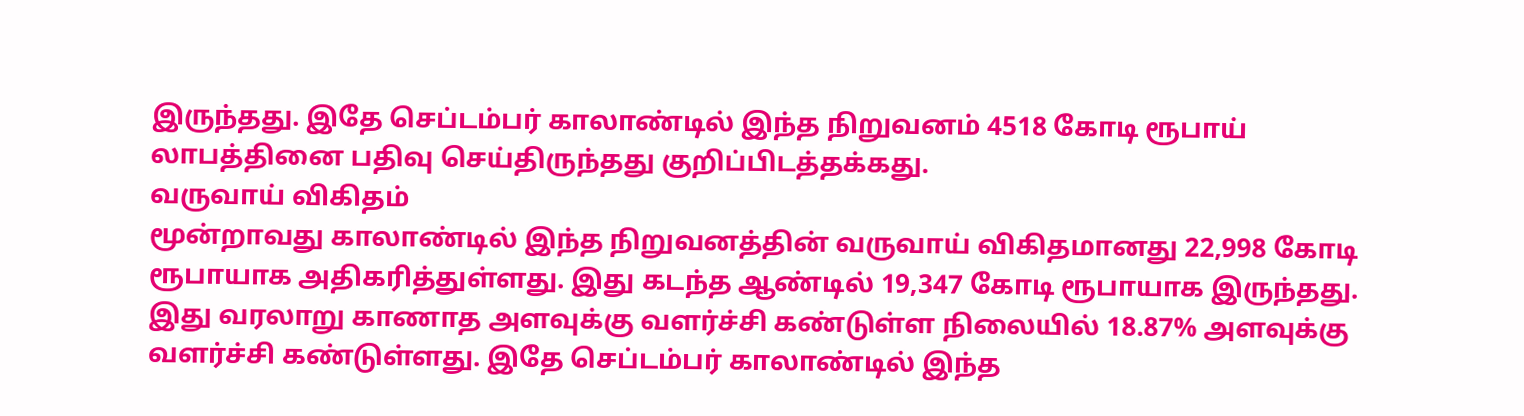இருந்தது. இதே செப்டம்பர் காலாண்டில் இந்த நிறுவனம் 4518 கோடி ரூபாய் லாபத்தினை பதிவு செய்திருந்தது குறிப்பிடத்தக்கது.
வருவாய் விகிதம்
மூன்றாவது காலாண்டில் இந்த நிறுவனத்தின் வருவாய் விகிதமானது 22,998 கோடி ரூபாயாக அதிகரித்துள்ளது. இது கடந்த ஆண்டில் 19,347 கோடி ரூபாயாக இருந்தது. இது வரலாறு காணாத அளவுக்கு வளர்ச்சி கண்டுள்ள நிலையில் 18.87% அளவுக்கு வளர்ச்சி கண்டுள்ளது. இதே செப்டம்பர் காலாண்டில் இந்த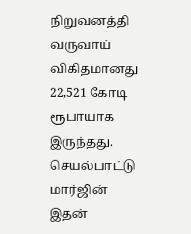நிறுவனத்தி வருவாய் விகிதமானது 22,521 கோடி ரூபாயாக இருந்தது.
செயல்பாட்டு மார்ஜின்
இதன்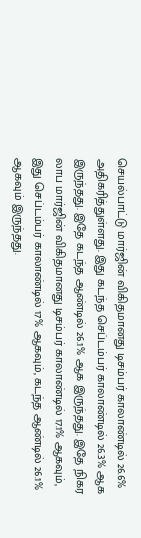செயல்பாட்டு மார்ஜின் விகிதமானது டிசம்பர் காலாண்டில் 26.6% அதிகரித்துள்ளது. இது கடந்த செப்டம்பர் காலாண்டில் 26.3% ஆக இருந்தது. இதே கடந்த ஆண்டில் 26.1% ஆக இருந்தது. இதே நிகர லாப மார்ஜின் விகிதமானது டிசம்பர் காலாண்டில் 17.1% ஆகவும், இது செப்டம்பர் காலாண்டில் 17% ஆகவும், கடந்த ஆண்டில் 26.1% ஆகவும் இருந்தது.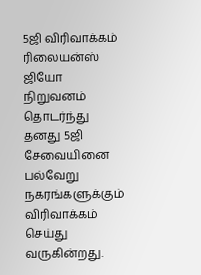5ஜி விரிவாக்கம்
ரிலையன்ஸ் ஜியோ நிறுவனம் தொடர்ந்து தனது 5ஜி சேவையினை பல்வேறு நகரங்களுக்கும் விரிவாக்கம் செய்து வருகின்றது.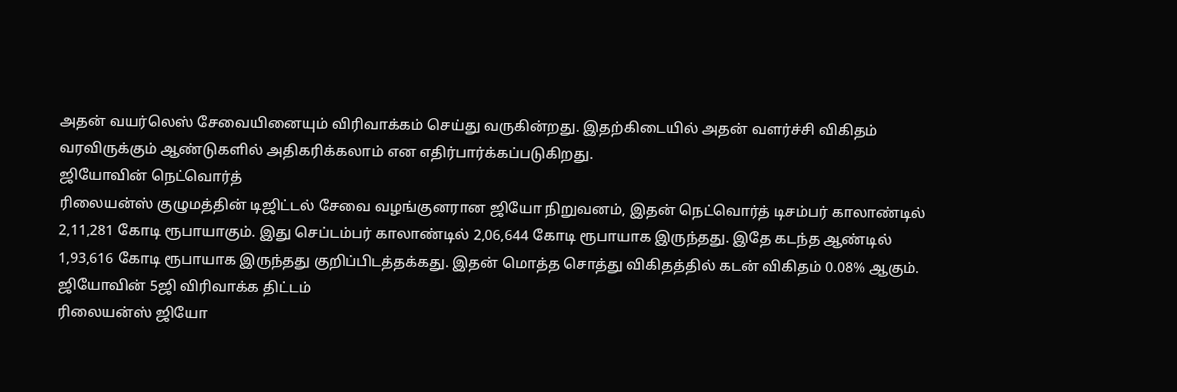அதன் வயர்லெஸ் சேவையினையும் விரிவாக்கம் செய்து வருகின்றது. இதற்கிடையில் அதன் வளர்ச்சி விகிதம் வரவிருக்கும் ஆண்டுகளில் அதிகரிக்கலாம் என எதிர்பார்க்கப்படுகிறது.
ஜியோவின் நெட்வொர்த்
ரிலையன்ஸ் குழுமத்தின் டிஜிட்டல் சேவை வழங்குனரான ஜியோ நிறுவனம், இதன் நெட்வொர்த் டிசம்பர் காலாண்டில் 2,11,281 கோடி ரூபாயாகும். இது செப்டம்பர் காலாண்டில் 2,06,644 கோடி ரூபாயாக இருந்தது. இதே கடந்த ஆண்டில் 1,93,616 கோடி ரூபாயாக இருந்தது குறிப்பிடத்தக்கது. இதன் மொத்த சொத்து விகிதத்தில் கடன் விகிதம் 0.08% ஆகும்.
ஜியோவின் 5ஜி விரிவாக்க திட்டம்
ரிலையன்ஸ் ஜியோ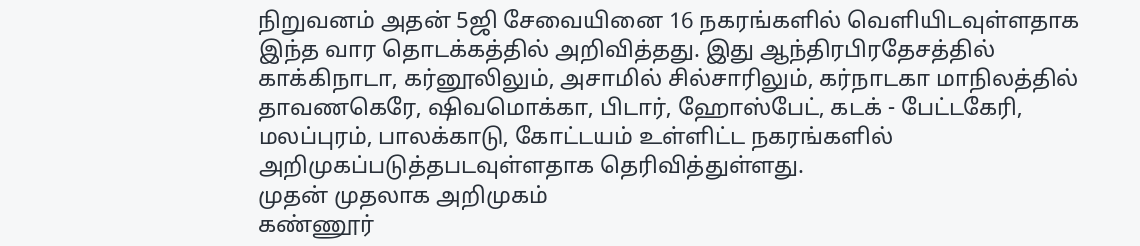நிறுவனம் அதன் 5ஜி சேவையினை 16 நகரங்களில் வெளியிடவுள்ளதாக இந்த வார தொடக்கத்தில் அறிவித்தது. இது ஆந்திரபிரதேசத்தில் காக்கிநாடா, கர்னூலிலும், அசாமில் சில்சாரிலும், கர்நாடகா மாநிலத்தில் தாவணகெரே, ஷிவமொக்கா, பிடார், ஹோஸ்பேட், கடக் - பேட்டகேரி, மலப்புரம், பாலக்காடு, கோட்டயம் உள்ளிட்ட நகரங்களில் அறிமுகப்படுத்தபடவுள்ளதாக தெரிவித்துள்ளது.
முதன் முதலாக அறிமுகம்
கண்ணூர்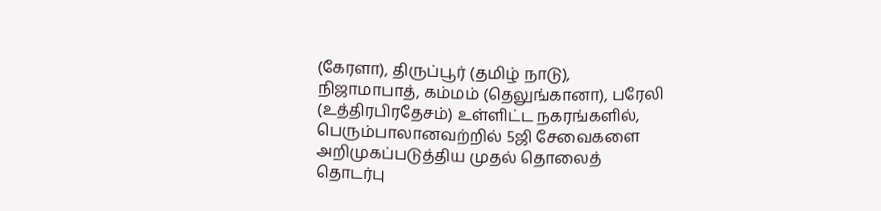(கேரளா), திருப்பூர் (தமிழ் நாடு), நிஜாமாபாத், கம்மம் (தெலுங்கானா), பரேலி (உத்திரபிரதேசம்) உள்ளிட்ட நகரங்களில், பெரும்பாலானவற்றில் 5ஜி சேவைகளை அறிமுகப்படுத்திய முதல் தொலைத் தொடர்பு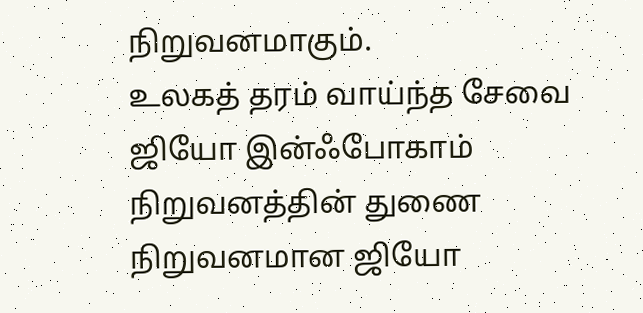நிறுவனமாகும்.
உலகத் தரம் வாய்ந்த சேவை
ஜியோ இன்ஃபோகாம் நிறுவனத்தின் துணை நிறுவனமான ஜியோ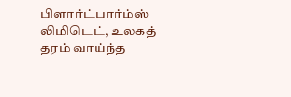பிளார்ட்பார்ம்ஸ் லிமிடெட், உலகத் தரம் வாய்ந்த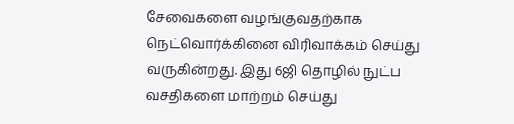சேவைகளை வழங்குவதற்காக நெட்வொர்க்கினை விரிவாக்கம் செய்து வருகின்றது. இது 6ஜி தொழில் நுட்ப வசதிகளை மாற்றம் செய்து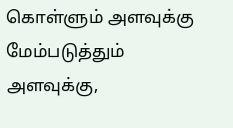கொள்ளும் அளவுக்கு மேம்படுத்தும் அளவுக்கு,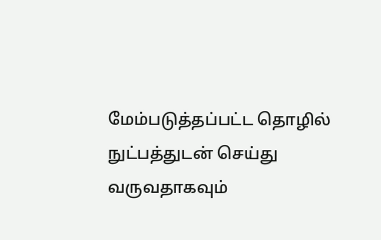மேம்படுத்தப்பட்ட தொழில் நுட்பத்துடன் செய்து வருவதாகவும்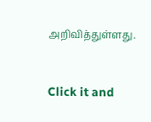அறிவித்துள்ளது.


Click it and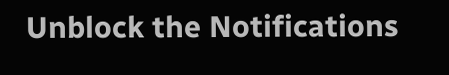Unblock the Notifications